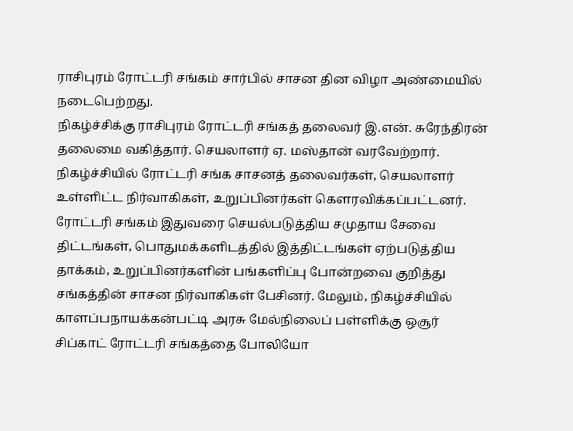ராசிபுரம் ரோட்டரி சங்கம் சார்பில் சாசன தின விழா அண்மையில் நடைபெற்றது.
நிகழ்ச்சிக்கு ராசிபுரம் ரோட்டரி சங்கத் தலைவர் இ.என். சுரேந்திரன் தலைமை வகித்தார். செயலாளர் ஏ. மஸ்தான் வரவேற்றார். நிகழ்ச்சியில் ரோட்டரி சங்க சாசனத் தலைவர்கள், செயலாளர் உள்ளிட்ட நிர்வாகிகள், உறுப்பினர்கள் கெளரவிக்கப்பட்டனர்.
ரோட்டரி சங்கம் இதுவரை செயல்படுத்திய சமுதாய சேவை திட்டங்கள், பொதுமக்களிடத்தில் இத்திட்டங்கள் ஏற்படுத்திய தாக்கம், உறுப்பினர்களின் பங்களிப்பு போன்றவை குறித்து சங்கத்தின் சாசன நிர்வாகிகள் பேசினர். மேலும், நிகழ்ச்சியில் காளப்பநாயக்கன்பட்டி அரசு மேல்நிலைப் பள்ளிக்கு ஒசூர் சிப்காட் ரோட்டரி சங்கத்தை போலியோ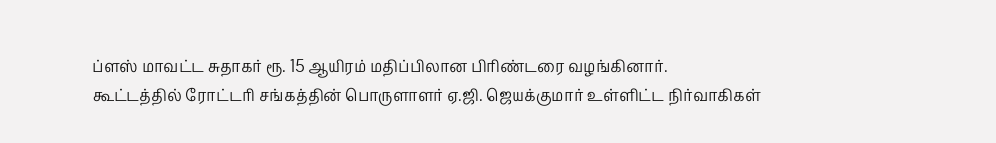ப்ளஸ் மாவட்ட சுதாகர் ரூ. 15 ஆயிரம் மதிப்பிலான பிரிண்டரை வழங்கினார்.
கூட்டத்தில் ரோட்டரி சங்கத்தின் பொருளாளர் ஏ.ஜி. ஜெயக்குமார் உள்ளிட்ட நிர்வாகிகள்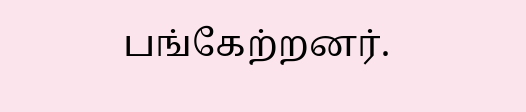பங்கேற்றனர்.